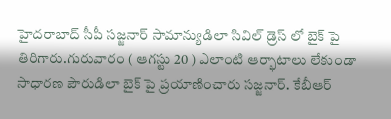హైదరాబాద్ సీపీ సజ్జనార్ సామాన్యుడిలా సివిల్ డ్రెస్ లో బైక్ పై తిరిగారు.గురువారం ( ఆగస్టు 20 ) ఎలాంటి ఆర్భాటాలు లేకుండా సాధారణ పౌరుడిలా బైక్ పై ప్రయాణించారు సజ్జనార్. కేబీఆర్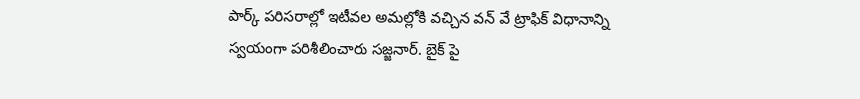పార్క్ పరిసరాల్లో ఇటీవల అమల్లోకి వచ్చిన వన్ వే ట్రాఫిక్ విధానాన్ని స్వయంగా పరిశీలించారు సజ్జనార్. బైక్ పై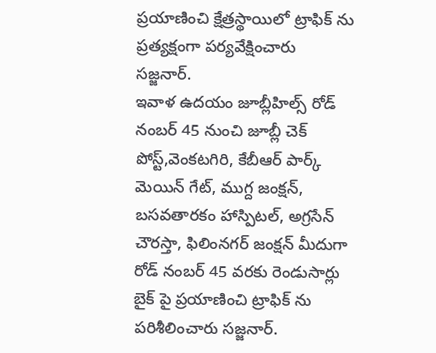ప్రయాణించి క్షేత్రస్థాయిలో ట్రాఫిక్ ను ప్రత్యక్షంగా పర్యవేక్షించారు సజ్జనార్.
ఇవాళ ఉదయం జూబ్లీహిల్స్ రోడ్ నంబర్ 45 నుంచి జూబ్లీ చెక్ పోస్ట్,వెంకటగిరి, కేబీఆర్ పార్క్ మెయిన్ గేట్, ముగ్ద జంక్షన్, బసవతారకం హాస్పిటల్, అగ్రసేన్ చౌరస్తా, ఫిలింనగర్ జంక్షన్ మీదుగా రోడ్ నంబర్ 45 వరకు రెండుసార్లు బైక్ పై ప్రయాణించి ట్రాఫిక్ ను పరిశీలించారు సజ్జనార్.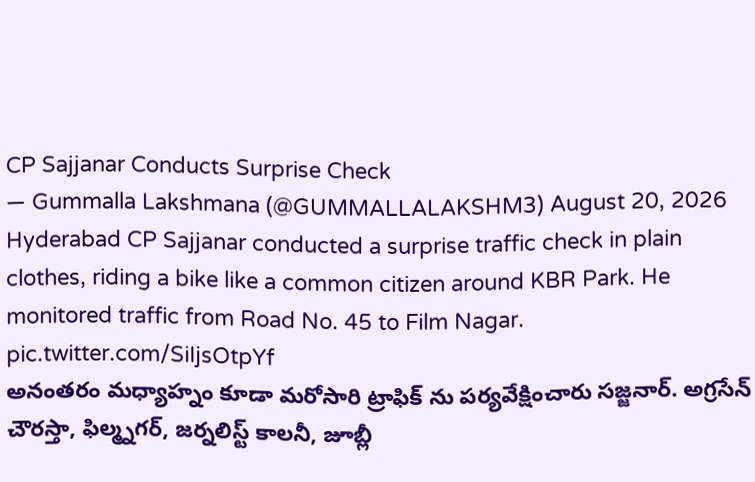CP Sajjanar Conducts Surprise Check
— Gummalla Lakshmana (@GUMMALLALAKSHM3) August 20, 2026
Hyderabad CP Sajjanar conducted a surprise traffic check in plain clothes, riding a bike like a common citizen around KBR Park. He monitored traffic from Road No. 45 to Film Nagar. pic.twitter.com/SiIjsOtpYf
అనంతరం మధ్యాహ్నం కూడా మరోసారి ట్రాఫిక్ ను పర్యవేక్షించారు సజ్జనార్. అగ్రసేన్ చౌరస్తా, ఫిల్మ్నగర్, జర్నలిస్ట్ కాలనీ, జూబ్లీ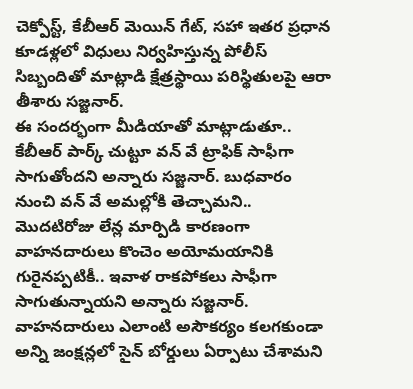చెక్పోస్ట్, కేబీఆర్ మెయిన్ గేట్, సహా ఇతర ప్రధాన కూడళ్లలో విధులు నిర్వహిస్తున్న పోలీస్ సిబ్బందితో మాట్లాడి క్షేత్రస్థాయి పరిస్థితులపై ఆరా తీశారు సజ్జనార్.
ఈ సందర్భంగా మీడియాతో మాట్లాడుతూ.. కేబీఆర్ పార్క్ చుట్టూ వన్ వే ట్రాఫిక్ సాఫీగా సాగుతోందని అన్నారు సజ్జనార్. బుధవారం నుంచి వన్ వే అమల్లోకి తెచ్చామని.. మొదటిరోజు లేన్ల మార్పిడి కారణంగా వాహనదారులు కొంచెం అయోమయానికి గురైనప్పటికీ.. ఇవాళ రాకపోకలు సాఫీగా సాగుతున్నాయని అన్నారు సజ్జనార్. వాహనదారులు ఎలాంటి అసౌకర్యం కలగకుండా అన్ని జంక్షన్లలో సైన్ బోర్డులు ఏర్పాటు చేశామని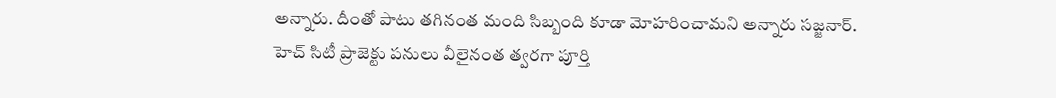అన్నారు. దీంతో పాటు తగినంత మంది సిబ్బంది కూడా మోహరించామని అన్నారు సజ్జనార్.
హెచ్ సిటీ ప్రాజెక్టు పనులు వీలైనంత త్వరగా పూర్తి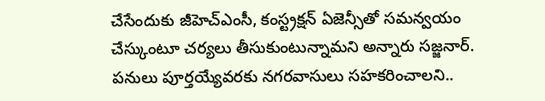చేసేందుకు జీహెచ్ఎంసీ, కంస్ట్రక్షన్ ఏజెన్సీతో సమన్వయం చేస్కుంటూ చర్యలు తీసుకుంటున్నామని అన్నారు సజ్జనార్. పనులు పూర్తయ్యేవరకు నగరవాసులు సహకరించాలని..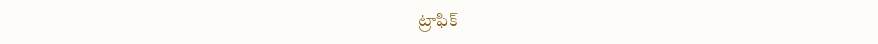ట్రాఫిక్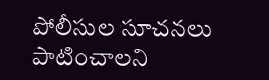పోలీసుల సూచనలు పాటించాలని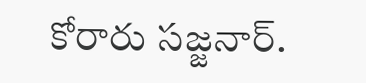కోరారు సజ్జనార్.